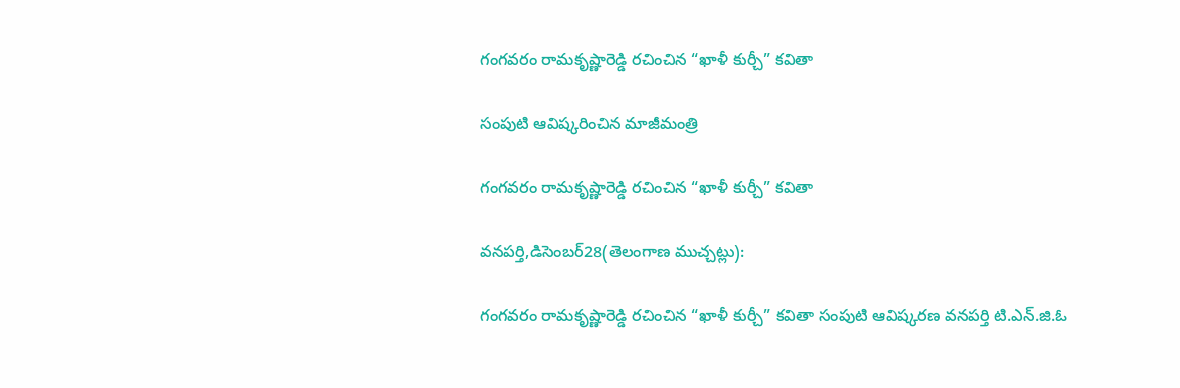గంగవరం రామకృష్ణారెడ్డి రచించిన “ఖాళీ కుర్చీ” కవితా

సంపుటి ఆవిష్కరించిన మాజీమంత్రి

గంగవరం రామకృష్ణారెడ్డి రచించిన “ఖాళీ కుర్చీ” కవితా

వనపర్తి,డిసెంబర్28(తెలంగాణ ముచ్చట్లు):

గంగవరం రామకృష్ణారెడ్డి రచించిన “ఖాళీ కుర్చీ” కవితా సంపుటి ఆవిష్కరణ వనపర్తి టి.ఎన్.జి.ఓ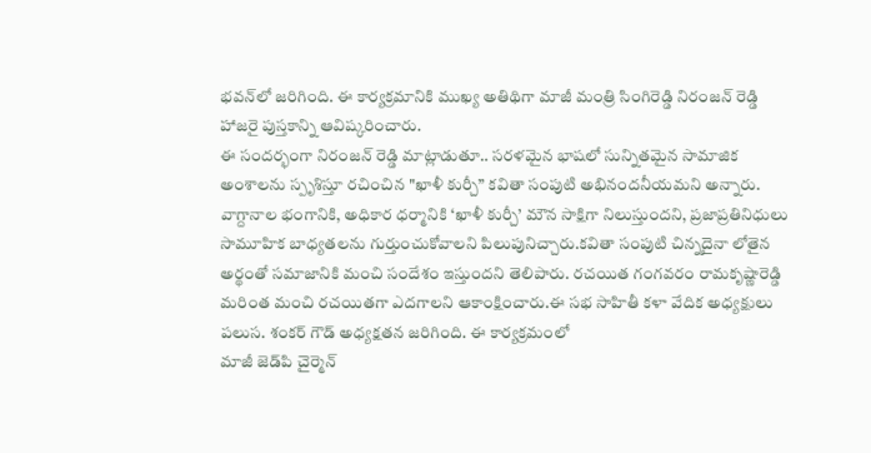భవన్‌లో జరిగింది. ఈ కార్యక్రమానికి ముఖ్య అతిథిగా మాజీ మంత్రి సింగిరెడ్డి నిరంజన్ రెడ్డి హాజరై పుస్తకాన్ని ఆవిష్కరించారు.
ఈ సందర్భంగా నిరంజన్ రెడ్డి మాట్లాడుతూ.. సరళమైన భాషలో సున్నితమైన సామాజిక అంశాలను స్పృశిస్తూ రచించిన "ఖాళీ కుర్చీ” కవితా సంపుటి అభినందనీయమని అన్నారు. వాగ్దానాల భంగానికి, అధికార ధర్మానికి ‘ఖాళీ కుర్చీ’ మౌన సాక్షిగా నిలుస్తుందని, ప్రజాప్రతినిధులు సామూహిక బాధ్యతలను గుర్తుంచుకోవాలని పిలుపునిచ్చారు.కవితా సంపుటి చిన్నదైనా లోతైన అర్థంతో సమాజానికి మంచి సందేశం ఇస్తుందని తెలిపారు. రచయిత గంగవరం రామకృష్ణారెడ్డి మరింత మంచి రచయితగా ఎదగాలని ఆకాంక్షించారు.ఈ సభ సాహితీ కళా వేదిక అధ్యక్షులు పలుస. శంకర్ గౌడ్ అధ్యక్షతన జరిగింది. ఈ కార్యక్రమంలో
మాజీ జెడ్‌పి చైర్మెన్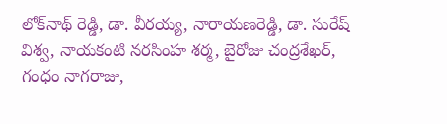లోక్‌నాథ్ రెడ్డి, డా. వీరయ్య, నారాయణరెడ్డి, డా. సురేష్ విశ్వ, నాయకంటి నరసింహ శర్మ, బైరోజు చంద్రశేఖర్, గంధం నాగరాజు,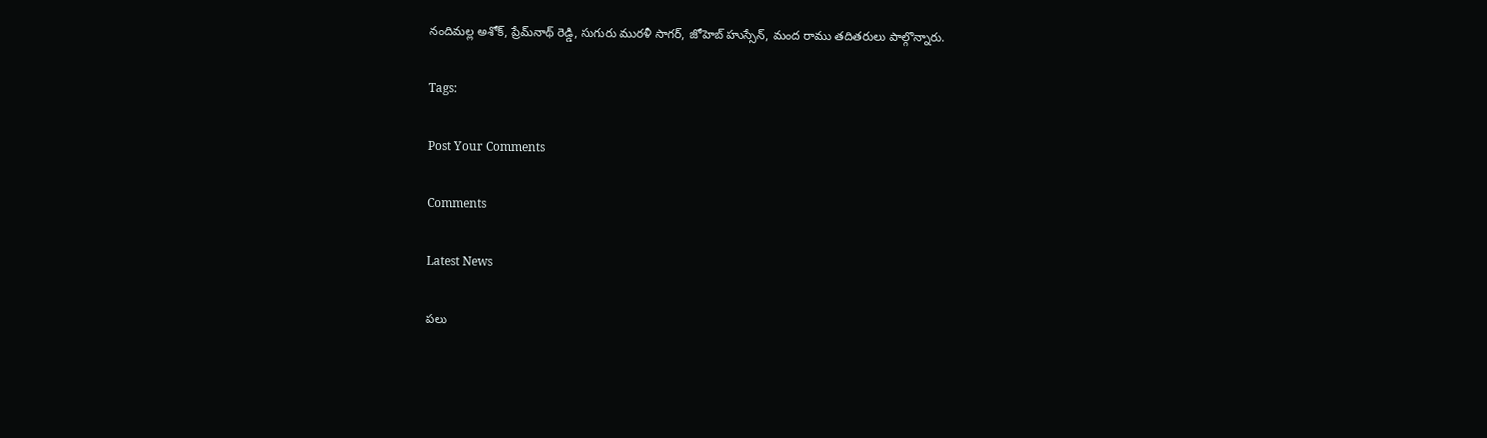నందిమల్ల అశోక్, ప్రేమ్‌నాథ్ రెడ్డి, సుగురు మురళీ సాగర్, జోహెబ్ హుస్సేన్, మంద రాము తదితరులు పాల్గొన్నారు.

Tags:

Post Your Comments

Comments

Latest News

పలు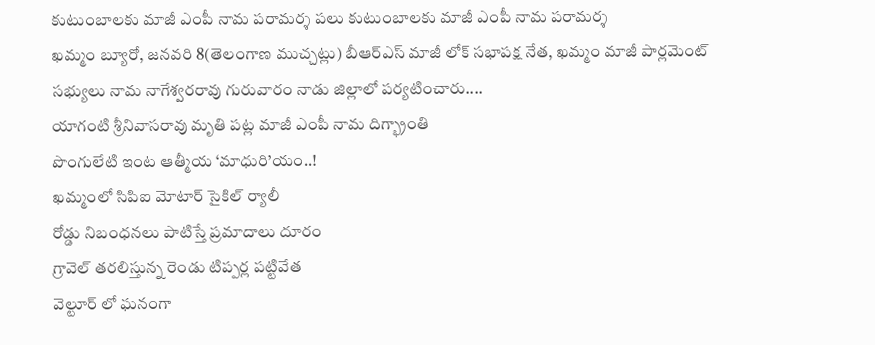కుటుంబాలకు మాజీ ఎంపీ నామ పరామర్శ పలు కుటుంబాలకు మాజీ ఎంపీ నామ పరామర్శ
ఖమ్మం బ్యూరో, జనవరి 8(తెలంగాణ ముచ్చట్లు) బీఆర్ఎస్ మాజీ లోక్ సభాపక్ష నేత, ఖమ్మం మాజీ పార్లమెంట్ సభ్యులు నామ నాగేశ్వరరావు గురువారం నాడు జిల్లాలో పర్యటించారు....
యాగంటి శ్రీనివాసరావు మృతి పట్ల మాజీ ఎంపీ నామ దిగ్భ్రాంతి
పొంగులేటి ఇంట ఆత్మీయ ‘మాధురి’యం..!
ఖమ్మంలో సిపిఐ మోటార్ సైకిల్ ర్యాలీ
రోడ్డు నిబంధనలు పాటిస్తే ప్రమాదాలు దూరం
గ్రావెల్ తరలిస్తున్న రెండు టిప్పర్ల పట్టివేత
వెల్టూర్‌ లో ఘనంగా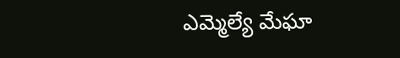ఎమ్మెల్యే మేఘా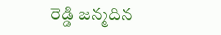రెడ్డి జన్మదిన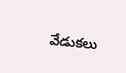వేడుకలు